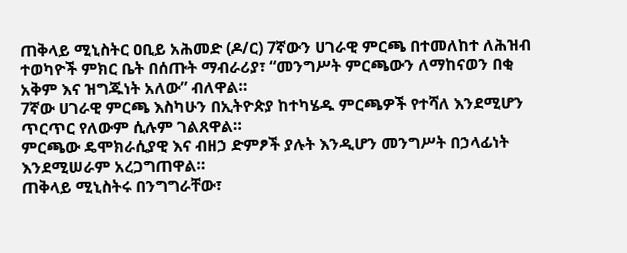ጠቅላይ ሚኒስትር ዐቢይ አሕመድ (ዶ/ር) 7ኛውን ሀገራዊ ምርጫ በተመለከተ ለሕዝብ ተወካዮች ምክር ቤት በሰጡት ማብራሪያ፣ “መንግሥት ምርጫውን ለማከናወን በቂ አቅም እና ዝግጁነት አለው” ብለዋል።
7ኛው ሀገራዊ ምርጫ እስካሁን በኢትዮጵያ ከተካሄዱ ምርጫዎች የተሻለ እንደሚሆን ጥርጥር የለውም ሲሉም ገልጸዋል።
ምርጫው ዴሞክራሲያዊ እና ብዘኃ ድምፆች ያሉት እንዲሆን መንግሥት በኃላፊነት እንደሚሠራም አረጋግጠዋል።
ጠቅላይ ሚኒስትሩ በንግግራቸው፣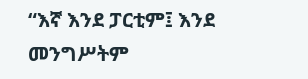“እኛ እንደ ፓርቲም፤ እንደ መንግሥትም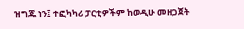ዝግጁ ነን፤ ተፎካካሪ ፓርቲዎችም ከወዲሁ መዘጋጀት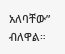አለባቸው” ብለዋል።